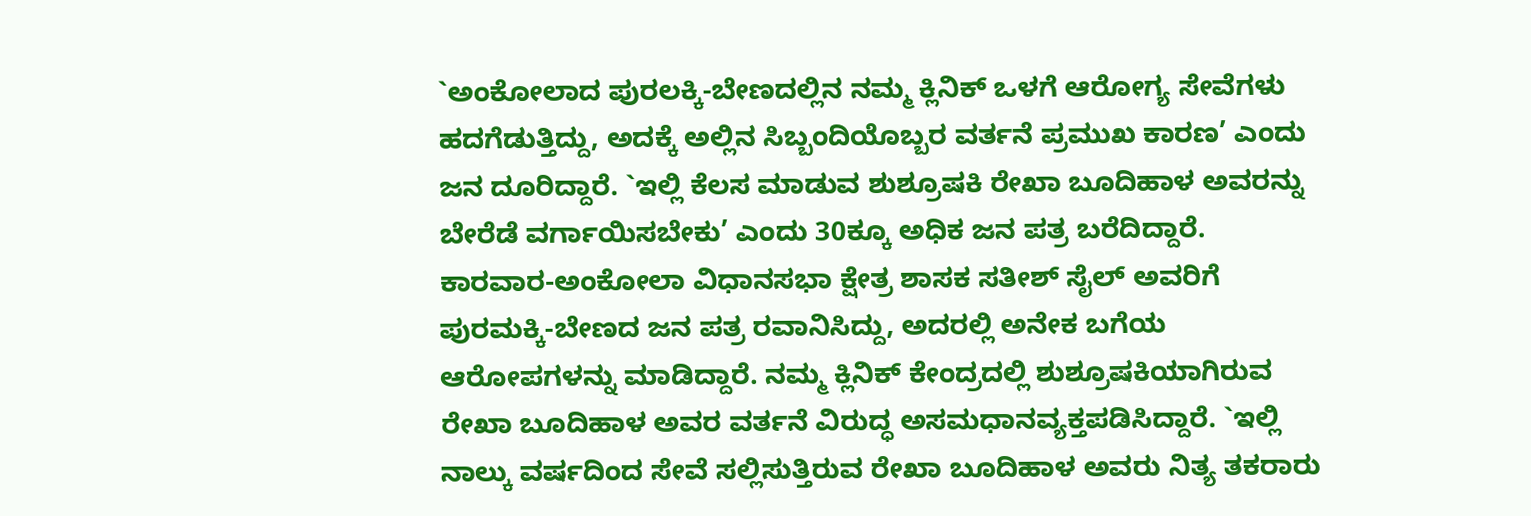`ಅಂಕೋಲಾದ ಪುರಲಕ್ಕಿ-ಬೇಣದಲ್ಲಿನ ನಮ್ಮ ಕ್ಲಿನಿಕ್ ಒಳಗೆ ಆರೋಗ್ಯ ಸೇವೆಗಳು ಹದಗೆಡುತ್ತಿದ್ದು, ಅದಕ್ಕೆ ಅಲ್ಲಿನ ಸಿಬ್ಬಂದಿಯೊಬ್ಬರ ವರ್ತನೆ ಪ್ರಮುಖ ಕಾರಣ’ ಎಂದು ಜನ ದೂರಿದ್ದಾರೆ. `ಇಲ್ಲಿ ಕೆಲಸ ಮಾಡುವ ಶುಶ್ರೂಷಕಿ ರೇಖಾ ಬೂದಿಹಾಳ ಅವರನ್ನು ಬೇರೆಡೆ ವರ್ಗಾಯಿಸಬೇಕು’ ಎಂದು 30ಕ್ಕೂ ಅಧಿಕ ಜನ ಪತ್ರ ಬರೆದಿದ್ದಾರೆ.
ಕಾರವಾರ-ಅಂಕೋಲಾ ವಿಧಾನಸಭಾ ಕ್ಷೇತ್ರ ಶಾಸಕ ಸತೀಶ್ ಸೈಲ್ ಅವರಿಗೆ ಪುರಮಕ್ಕಿ-ಬೇಣದ ಜನ ಪತ್ರ ರವಾನಿಸಿದ್ದು, ಅದರಲ್ಲಿ ಅನೇಕ ಬಗೆಯ ಆರೋಪಗಳನ್ನು ಮಾಡಿದ್ದಾರೆ. ನಮ್ಮ ಕ್ಲಿನಿಕ್ ಕೇಂದ್ರದಲ್ಲಿ ಶುಶ್ರೂಷಕಿಯಾಗಿರುವ ರೇಖಾ ಬೂದಿಹಾಳ ಅವರ ವರ್ತನೆ ವಿರುದ್ಧ ಅಸಮಧಾನವ್ಯಕ್ತಪಡಿಸಿದ್ದಾರೆ. `ಇಲ್ಲಿ ನಾಲ್ಕು ವರ್ಷದಿಂದ ಸೇವೆ ಸಲ್ಲಿಸುತ್ತಿರುವ ರೇಖಾ ಬೂದಿಹಾಳ ಅವರು ನಿತ್ಯ ತಕರಾರು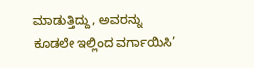ಮಾಡುತ್ತಿದ್ದು, ಅವರನ್ನು ಕೂಡಲೇ ಇಲ್ಲಿಂದ ವರ್ಗಾಯಿಸಿ’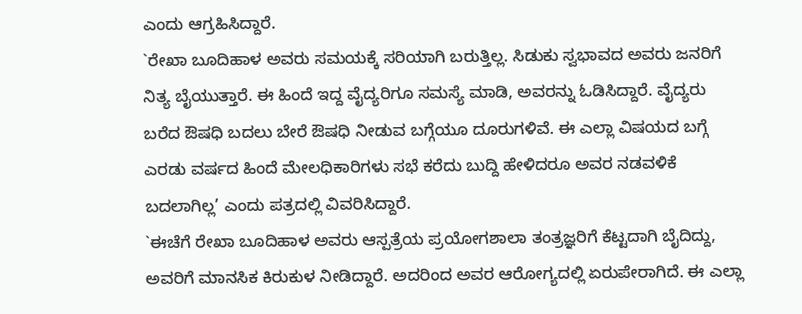ಎಂದು ಆಗ್ರಹಿಸಿದ್ದಾರೆ.
`ರೇಖಾ ಬೂದಿಹಾಳ ಅವರು ಸಮಯಕ್ಕೆ ಸರಿಯಾಗಿ ಬರುತ್ತಿಲ್ಲ. ಸಿಡುಕು ಸ್ವಭಾವದ ಅವರು ಜನರಿಗೆ ನಿತ್ಯ ಬೈಯುತ್ತಾರೆ. ಈ ಹಿಂದೆ ಇದ್ದ ವೈದ್ಯರಿಗೂ ಸಮಸ್ಯೆ ಮಾಡಿ, ಅವರನ್ನು ಓಡಿಸಿದ್ದಾರೆ. ವೈದ್ಯರು ಬರೆದ ಔಷಧಿ ಬದಲು ಬೇರೆ ಔಷಧಿ ನೀಡುವ ಬಗ್ಗೆಯೂ ದೂರುಗಳಿವೆ. ಈ ಎಲ್ಲಾ ವಿಷಯದ ಬಗ್ಗೆ ಎರಡು ವರ್ಷದ ಹಿಂದೆ ಮೇಲಧಿಕಾರಿಗಳು ಸಭೆ ಕರೆದು ಬುದ್ದಿ ಹೇಳಿದರೂ ಅವರ ನಡವಳಿಕೆ ಬದಲಾಗಿಲ್ಲ’ ಎಂದು ಪತ್ರದಲ್ಲಿ ವಿವರಿಸಿದ್ದಾರೆ.
`ಈಚೆಗೆ ರೇಖಾ ಬೂದಿಹಾಳ ಅವರು ಆಸ್ಪತ್ರೆಯ ಪ್ರಯೋಗಶಾಲಾ ತಂತ್ರಜ್ಞರಿಗೆ ಕೆಟ್ಟದಾಗಿ ಬೈದಿದ್ದು, ಅವರಿಗೆ ಮಾನಸಿಕ ಕಿರುಕುಳ ನೀಡಿದ್ದಾರೆ. ಅದರಿಂದ ಅವರ ಆರೋಗ್ಯದಲ್ಲಿ ಏರುಪೇರಾಗಿದೆ. ಈ ಎಲ್ಲಾ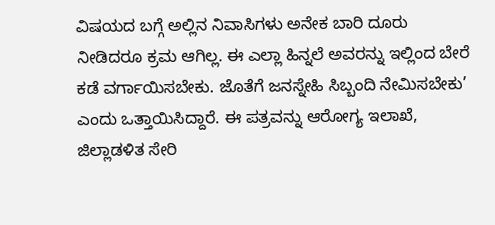ವಿಷಯದ ಬಗ್ಗೆ ಅಲ್ಲಿನ ನಿವಾಸಿಗಳು ಅನೇಕ ಬಾರಿ ದೂರು ನೀಡಿದರೂ ಕ್ರಮ ಆಗಿಲ್ಲ. ಈ ಎಲ್ಲಾ ಹಿನ್ನಲೆ ಅವರನ್ನು ಇಲ್ಲಿಂದ ಬೇರೆ ಕಡೆ ವರ್ಗಾಯಿಸಬೇಕು. ಜೊತೆಗೆ ಜನಸ್ನೇಹಿ ಸಿಬ್ಬಂದಿ ನೇಮಿಸಬೇಕು’ ಎಂದು ಒತ್ತಾಯಿಸಿದ್ದಾರೆ. ಈ ಪತ್ರವನ್ನು ಆರೋಗ್ಯ ಇಲಾಖೆ, ಜಿಲ್ಲಾಡಳಿತ ಸೇರಿ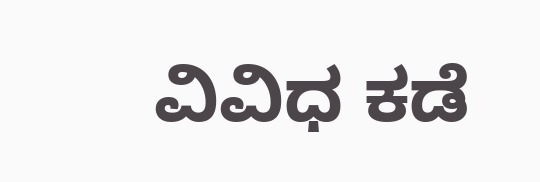ವಿವಿಧ ಕಡೆ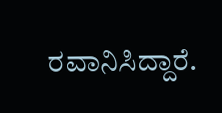ರವಾನಿಸಿದ್ದಾರೆ.